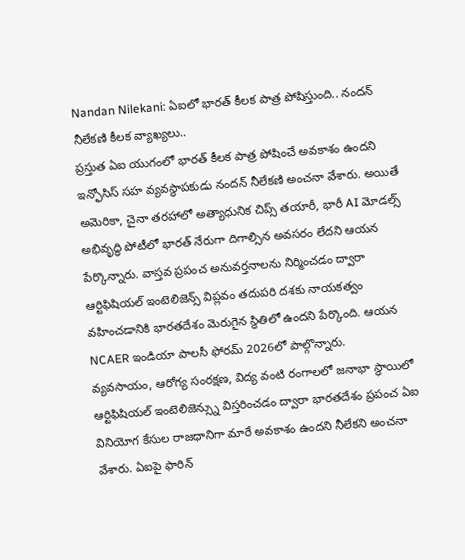Nandan Nilekani: ఏఐలో భారత్ కీలక పాత్ర పోషిస్తుంది.. నందన్ నీలేకణి కీలక వ్యాఖ్యలు..
ప్రస్తుత ఏఐ యుగంలో భారత్ కీలక పాత్ర పోషించే అవకాశం ఉందని ఇన్ఫోసిస్ సహ వ్యవస్థాపకుడు నందన్ నీలేకణి అంచనా వేశారు. అయితే అమెరికా, చైనా తరహాలో అత్యాధునిక చిప్స్ తయారీ, భారీ AI మోడల్స్ అభివృద్ధి పోటీలో భారత్ నేరుగా దిగాల్సిన అవసరం లేదని ఆయన పేర్కొన్నారు. వాస్తవ ప్రపంచ అనువర్తనాలను నిర్మించడం ద్వారా ఆర్టిఫిషియల్ ఇంటెలిజెన్స్ విప్లవం తదుపరి దశకు నాయకత్వం వహించడానికి భారతదేశం మెరుగైన స్థితిలో ఉందని పేర్కొంది. ఆయన
NCAER ఇండియా పాలసీ ఫోరమ్ 2026లో పాల్గొన్నారు.
వ్యవసాయం, ఆరోగ్య సంరక్షణ, విద్య వంటి రంగాలలో జనాభా స్థాయిలో ఆర్టిఫిషియల్ ఇంటెలిజెన్స్ను విస్తరించడం ద్వారా భారతదేశం ప్రపంచ ఏఐ వినియోగ కేసుల రాజధానిగా మారే అవకాశం ఉందని నీలేకని అంచనా వేశారు. ఏఐపై ఫారిన్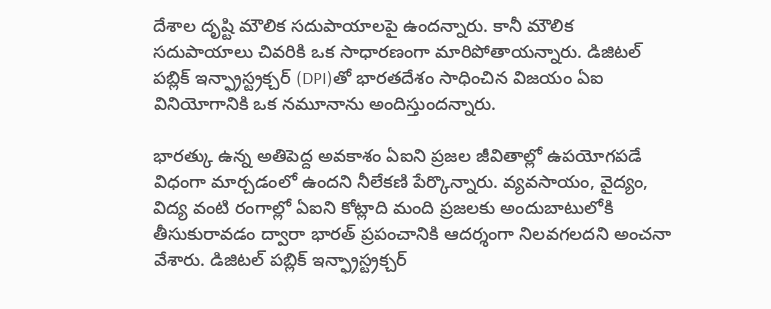దేశాల దృష్టి మౌలిక సదుపాయాలపై ఉందన్నారు. కానీ మౌలిక సదుపాయాలు చివరికి ఒక సాధారణంగా మారిపోతాయన్నారు. డిజిటల్ పబ్లిక్ ఇన్ఫ్రాస్ట్రక్చర్ (DPI)తో భారతదేశం సాధించిన విజయం ఏఐ వినియోగానికి ఒక నమూనాను అందిస్తుందన్నారు.

భారత్కు ఉన్న అతిపెద్ద అవకాశం ఏఐని ప్రజల జీవితాల్లో ఉపయోగపడే విధంగా మార్చడంలో ఉందని నీలేకణి పేర్కొన్నారు. వ్యవసాయం, వైద్యం, విద్య వంటి రంగాల్లో ఏఐని కోట్లాది మంది ప్రజలకు అందుబాటులోకి తీసుకురావడం ద్వారా భారత్ ప్రపంచానికి ఆదర్శంగా నిలవగలదని అంచనా వేశారు. డిజిటల్ పబ్లిక్ ఇన్ఫ్రాస్ట్రక్చర్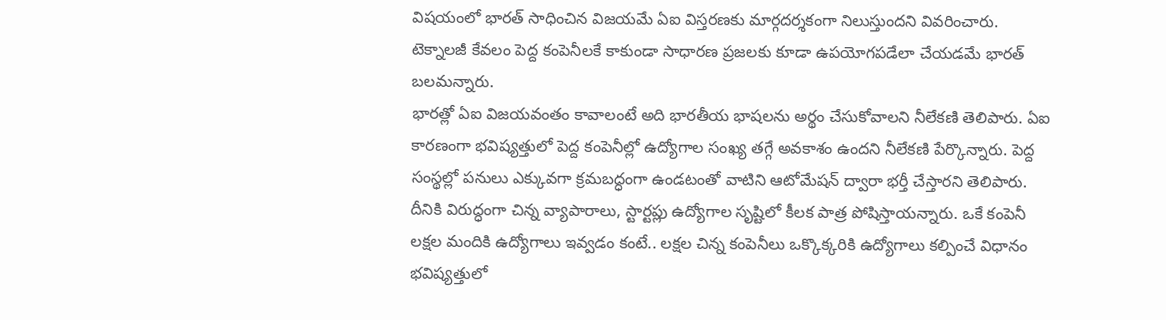విషయంలో భారత్ సాధించిన విజయమే ఏఐ విస్తరణకు మార్గదర్శకంగా నిలుస్తుందని వివరించారు. టెక్నాలజీ కేవలం పెద్ద కంపెనీలకే కాకుండా సాధారణ ప్రజలకు కూడా ఉపయోగపడేలా చేయడమే భారత్ బలమన్నారు.
భారత్లో ఏఐ విజయవంతం కావాలంటే అది భారతీయ భాషలను అర్థం చేసుకోవాలని నీలేకణి తెలిపారు. ఏఐ కారణంగా భవిష్యత్తులో పెద్ద కంపెనీల్లో ఉద్యోగాల సంఖ్య తగ్గే అవకాశం ఉందని నీలేకణి పేర్కొన్నారు. పెద్ద సంస్థల్లో పనులు ఎక్కువగా క్రమబద్ధంగా ఉండటంతో వాటిని ఆటోమేషన్ ద్వారా భర్తీ చేస్తారని తెలిపారు. దీనికి విరుద్ధంగా చిన్న వ్యాపారాలు, స్టార్టప్లు ఉద్యోగాల సృష్టిలో కీలక పాత్ర పోషిస్తాయన్నారు. ఒకే కంపెనీ లక్షల మందికి ఉద్యోగాలు ఇవ్వడం కంటే.. లక్షల చిన్న కంపెనీలు ఒక్కొక్కరికి ఉద్యోగాలు కల్పించే విధానం భవిష్యత్తులో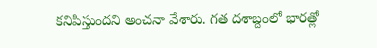కనిపిస్తుందని అంచనా వేశారు. గత దశాబ్దంలో భారత్లో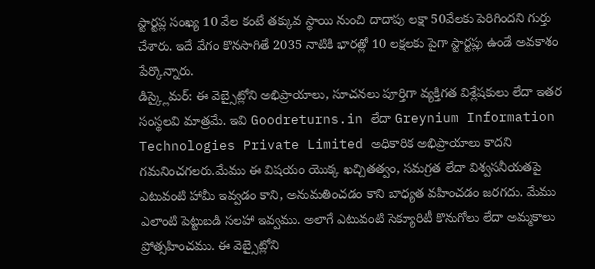స్టార్టప్ల సంఖ్య 10 వేల కంటే తక్కువ స్థాయి నుంచి దాదాపు లక్షా 50వేలకు పెరిగిందని గుర్తు చేశారు. ఇదే వేగం కొనసాగితే 2035 నాటికి భారత్లో 10 లక్షలకు పైగా స్టార్టప్లు ఉండే అవకాశం పేర్కొన్నారు.
డిస్క్లైమర్: ఈ వెబ్సైట్లోని అభిప్రాయాలు, సూచనలు పూర్తిగా వ్యక్తిగత విశ్లేషకులు లేదా ఇతర సంస్థలవి మాత్రమే. ఇవి Goodreturns.in లేదా Greynium Information Technologies Private Limited అధికారిక అభిప్రాయాలు కాదని గమనించగలరు.మేము ఈ విషయం యొక్క ఖచ్చితత్వం, సమగ్రత లేదా విశ్వసనీయతపై ఎటువంటి హామీ ఇవ్వడం కాని, అనుమతించడం కాని బాధ్యత వహించడం జరగదు. మేము ఎలాంటి పెట్టుబడి సలహా ఇవ్వము. అలాగే ఎటువంటి సెక్యూరిటీ కొనుగోలు లేదా అమ్మకాలు ప్రోత్సహించము. ఈ వెబ్సైట్లోని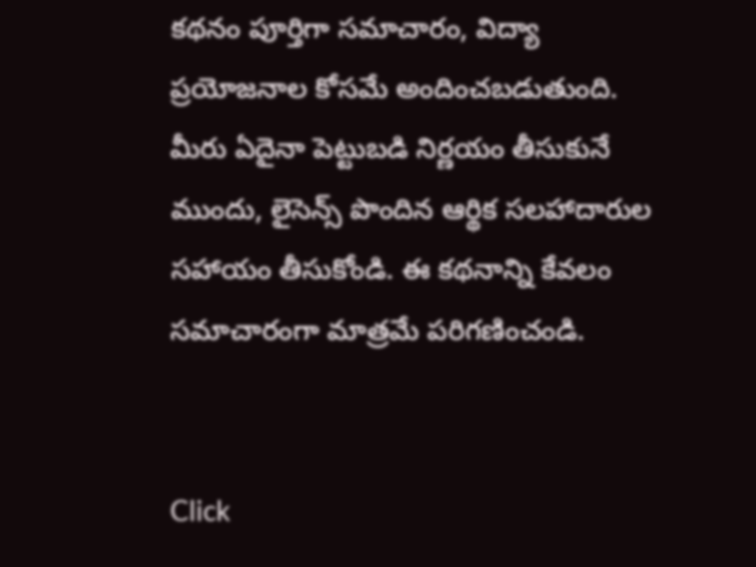కథనం పూర్తిగా సమాచారం, విద్యా ప్రయోజనాల కోసమే అందించబడుతుంది. మీరు ఏదైనా పెట్టుబడి నిర్ణయం తీసుకునే ముందు, లైసెన్స్ పొందిన ఆర్థిక సలహాదారుల సహాయం తీసుకోండి. ఈ కథనాన్ని కేవలం సమాచారంగా మాత్రమే పరిగణించండి.


Click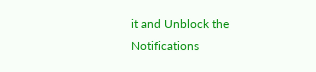it and Unblock the Notifications